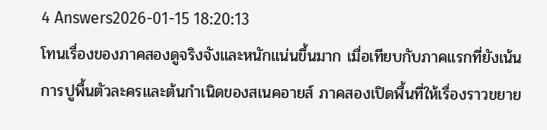4 Answers2026-01-15 18:20:13
โทนเรื่องของภาคสองดูจริงจังและหนักแน่นขึ้นมาก เมื่อเทียบกับภาคแรกที่ยังเน้นการปูพื้นตัวละครและต้นกำเนิดของสเนคอายส์ ภาคสองเปิดพื้นที่ให้เรื่องราวขยาย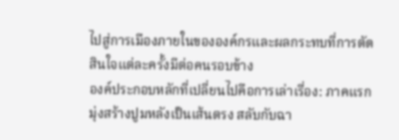ไปสู่การเมืองภายในขององค์กรและผลกระทบที่การตัดสินใจแต่ละครั้งมีต่อคนรอบข้าง
องค์ประกอบหลักที่เปลี่ยนไปคือการเล่าเรื่อง: ภาคแรกมุ่งสร้างปูมหลังเป็นเส้นตรง สลับกับฉา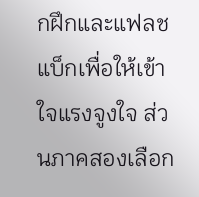กฝึกและแฟลชแบ็กเพื่อให้เข้าใจแรงจูงใจ ส่วนภาคสองเลือก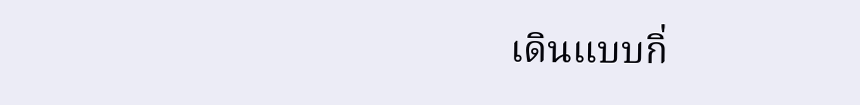เดินแบบกิ่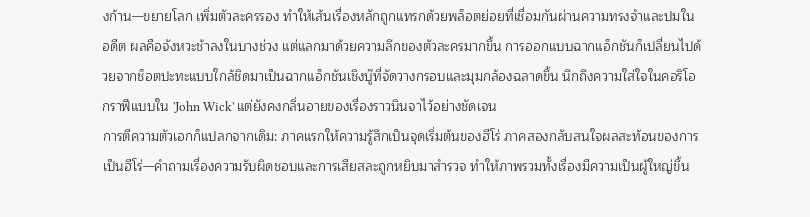งก้าน—ขยายโลก เพิ่มตัวละครรอง ทำให้เส้นเรื่องหลักถูกแทรกด้วยพล็อตย่อยที่เชื่อมกันผ่านความทรงจำและปมในอดีต ผลคือจังหวะช้าลงในบางช่วง แต่แลกมาด้วยความลึกของตัวละครมากขึ้น การออกแบบฉากแอ็กชันก็เปลี่ยนไปด้วยจากช็อตปะทะแบบใกล้ชิดมาเป็นฉากแอ็กชันเชิงบู๊ที่จัดวางกรอบและมุมกล้องฉลาดขึ้น นึกถึงความใส่ใจในคอริโอกราฟีแบบใน 'John Wick' แต่ยังคงกลิ่นอายของเรื่องราวนินจาไว้อย่างชัดเจน
การตีความตัวเอกก็แปลกจากเดิม: ภาคแรกให้ความรู้สึกเป็นจุดเริ่มต้นของฮีโร่ ภาคสองกลับสนใจผลสะท้อนของการเป็นฮีโร่—คำถามเรื่องความรับผิดชอบและการเสียสละถูกหยิบมาสำรวจ ทำให้ภาพรวมทั้งเรื่องมีความเป็นผู้ใหญ่ขึ้น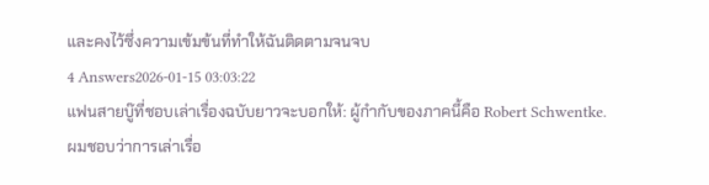และคงไว้ซึ่งความเข้มข้นที่ทำให้ฉันติดตามจนจบ
4 Answers2026-01-15 03:03:22
แฟนสายบู๊ที่ชอบเล่าเรื่องฉบับยาวจะบอกให้: ผู้กำกับของภาคนี้คือ Robert Schwentke.
ผมชอบว่าการเล่าเรื่อ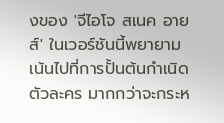งของ 'จีไอโจ สเนค อายส์' ในเวอร์ชันนี้พยายามเน้นไปที่การปั้นต้นกำเนิดตัวละคร มากกว่าจะกระห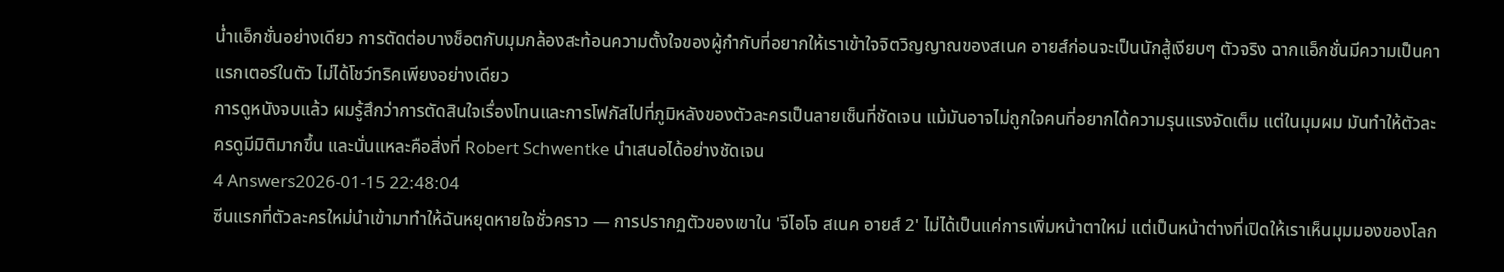น่ำแอ็กชั่นอย่างเดียว การตัดต่อบางช็อตกับมุมกล้องสะท้อนความตั้งใจของผู้กำกับที่อยากให้เราเข้าใจจิตวิญญาณของสเนค อายส์ก่อนจะเป็นนักสู้เงียบๆ ตัวจริง ฉากแอ็กชั่นมีความเป็นคาแรกเตอร์ในตัว ไม่ได้โชว์ทริคเพียงอย่างเดียว
การดูหนังจบแล้ว ผมรู้สึกว่าการตัดสินใจเรื่องโทนและการโฟกัสไปที่ภูมิหลังของตัวละครเป็นลายเซ็นที่ชัดเจน แม้มันอาจไม่ถูกใจคนที่อยากได้ความรุนแรงจัดเต็ม แต่ในมุมผม มันทำให้ตัวละครดูมีมิติมากขึ้น และนั่นแหละคือสิ่งที่ Robert Schwentke นำเสนอได้อย่างชัดเจน
4 Answers2026-01-15 22:48:04
ซีนแรกที่ตัวละครใหม่นำเข้ามาทำให้ฉันหยุดหายใจชั่วคราว — การปรากฏตัวของเขาใน 'จีไอโจ สเนค อายส์ 2' ไม่ได้เป็นแค่การเพิ่มหน้าตาใหม่ แต่เป็นหน้าต่างที่เปิดให้เราเห็นมุมมองของโลก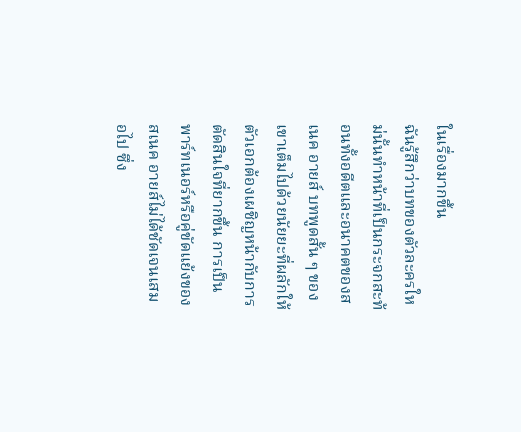ในเรื่องมากขึ้น
ฉันรู้สึกว่าบทของตัวละครใหม่นั้นทำหน้าที่เป็นกระจกสะท้อนทั้งอดีตและอนาคตของสเนค อายส์ บทพูดสั้น ๆ ของเขาเต็มไปด้วยนัยยะที่ผลักให้ตัวเอกต้องเผชิญหน้ากับการตัดสินใจที่ยากขึ้น การเป็นพาร์ทเนอร์หรือคู่ขัดแย้งของสเนค อายส์ไม่ได้ชัดเจนเสมอไป ซึ่ง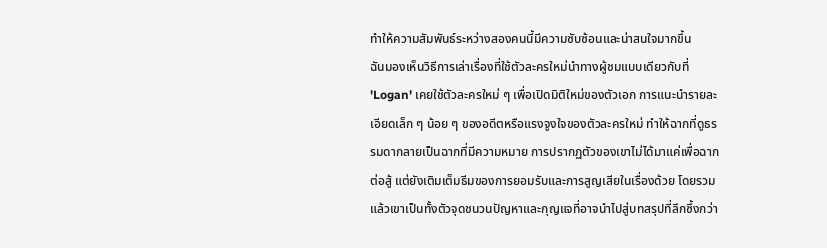ทำให้ความสัมพันธ์ระหว่างสองคนนี้มีความซับซ้อนและน่าสนใจมากขึ้น
ฉันมองเห็นวิธีการเล่าเรื่องที่ใช้ตัวละครใหม่นำทางผู้ชมแบบเดียวกับที่ 'Logan' เคยใช้ตัวละครใหม่ ๆ เพื่อเปิดมิติใหม่ของตัวเอก การแนะนำรายละเอียดเล็ก ๆ น้อย ๆ ของอดีตหรือแรงจูงใจของตัวละครใหม่ ทำให้ฉากที่ดูธรรมดากลายเป็นฉากที่มีความหมาย การปรากฏตัวของเขาไม่ได้มาแค่เพื่อฉากต่อสู้ แต่ยังเติมเต็มธีมของการยอมรับและการสูญเสียในเรื่องด้วย โดยรวมแล้วเขาเป็นทั้งตัวจุดชนวนปัญหาและกุญแจที่อาจนำไปสู่บทสรุปที่ลึกซึ้งกว่า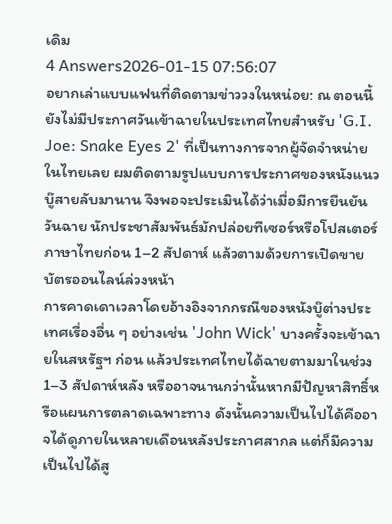เดิม
4 Answers2026-01-15 07:56:07
อยากเล่าแบบแฟนที่ติดตามข่าววงในหน่อย: ณ ตอนนี้ยังไม่มีประกาศวันเข้าฉายในประเทศไทยสำหรับ 'G.I. Joe: Snake Eyes 2' ที่เป็นทางการจากผู้จัดจำหน่ายในไทยเลย ผมติดตามรูปแบบการประกาศของหนังแนวบู๊สายลับมานาน จึงพอจะประเมินได้ว่าเมื่อมีการยืนยันวันฉาย นักประชาสัมพันธ์มักปล่อยทีเซอร์หรือโปสเตอร์ภาษาไทยก่อน 1–2 สัปดาห์ แล้วตามด้วยการเปิดขายบัตรออนไลน์ล่วงหน้า
การคาดเดาเวลาโดยอ้างอิงจากกรณีของหนังบู๊ต่างประเทศเรื่องอื่น ๆ อย่างเช่น 'John Wick' บางครั้งจะเข้าฉายในสหรัฐฯ ก่อน แล้วประเทศไทยได้ฉายตามมาในช่วง 1–3 สัปดาห์หลัง หรืออาจนานกว่านั้นหากมีปัญหาสิทธิ์หรือแผนการตลาดเฉพาะทาง ดังนั้นความเป็นไปได้คืออาจได้ดูภายในหลายเดือนหลังประกาศสากล แต่ก็มีความเป็นไปได้สู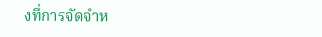งที่การจัดจำห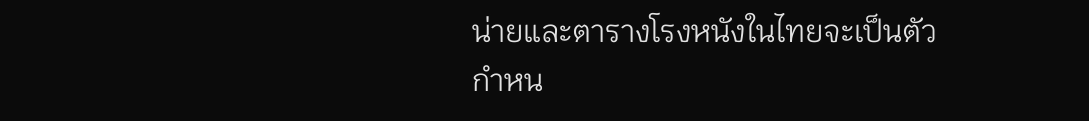น่ายและตารางโรงหนังในไทยจะเป็นตัวกำหน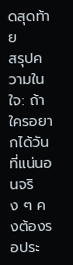ดสุดท้าย
สรุปความในใจ: ถ้าใครอยากได้วันที่แน่นอนจริง ๆ คงต้องรอประ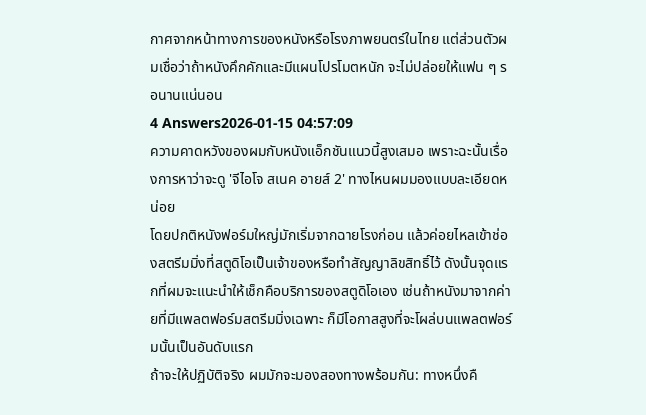กาศจากหน้าทางการของหนังหรือโรงภาพยนตร์ในไทย แต่ส่วนตัวผมเชื่อว่าถ้าหนังคึกคักและมีแผนโปรโมตหนัก จะไม่ปล่อยให้แฟน ๆ รอนานแน่นอน
4 Answers2026-01-15 04:57:09
ความคาดหวังของผมกับหนังแอ็กชันแนวนี้สูงเสมอ เพราะฉะนั้นเรื่องการหาว่าจะดู 'จีไอโจ สเนค อายส์ 2' ทางไหนผมมองแบบละเอียดหน่อย
โดยปกติหนังฟอร์มใหญ่มักเริ่มจากฉายโรงก่อน แล้วค่อยไหลเข้าช่องสตรีมมิ่งที่สตูดิโอเป็นเจ้าของหรือทำสัญญาลิขสิทธิ์ไว้ ดังนั้นจุดแรกที่ผมจะแนะนำให้เช็กคือบริการของสตูดิโอเอง เช่นถ้าหนังมาจากค่ายที่มีแพลตฟอร์มสตรีมมิ่งเฉพาะ ก็มีโอกาสสูงที่จะโผล่บนแพลตฟอร์มนั้นเป็นอันดับแรก
ถ้าจะให้ปฏิบัติจริง ผมมักจะมองสองทางพร้อมกัน: ทางหนึ่งคื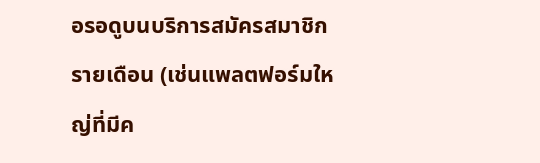อรอดูบนบริการสมัครสมาชิกรายเดือน (เช่นแพลตฟอร์มใหญ่ที่มีค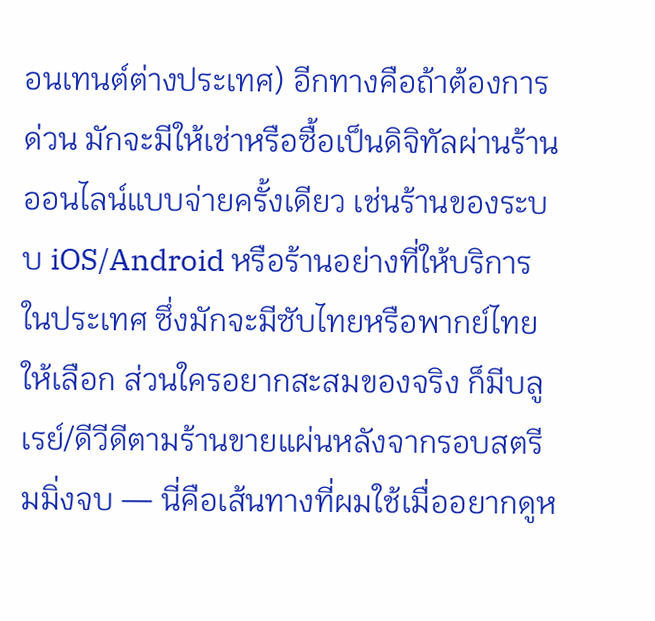อนเทนต์ต่างประเทศ) อีกทางคือถ้าต้องการด่วน มักจะมีให้เช่าหรือซื้อเป็นดิจิทัลผ่านร้านออนไลน์แบบจ่ายครั้งเดียว เช่นร้านของระบบ iOS/Android หรือร้านอย่างที่ให้บริการในประเทศ ซึ่งมักจะมีซับไทยหรือพากย์ไทยให้เลือก ส่วนใครอยากสะสมของจริง ก็มีบลูเรย์/ดีวีดีตามร้านขายแผ่นหลังจากรอบสตรีมมิ่งจบ — นี่คือเส้นทางที่ผมใช้เมื่ออยากดูห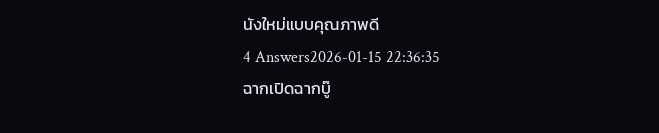นังใหม่แบบคุณภาพดี
4 Answers2026-01-15 22:36:35
ฉากเปิดฉากบู๊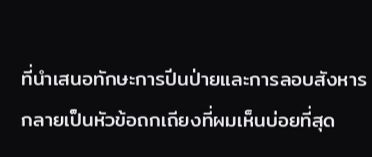ที่นำเสนอทักษะการปีนป่ายและการลอบสังหารกลายเป็นหัวข้อถกเถียงที่ผมเห็นบ่อยที่สุด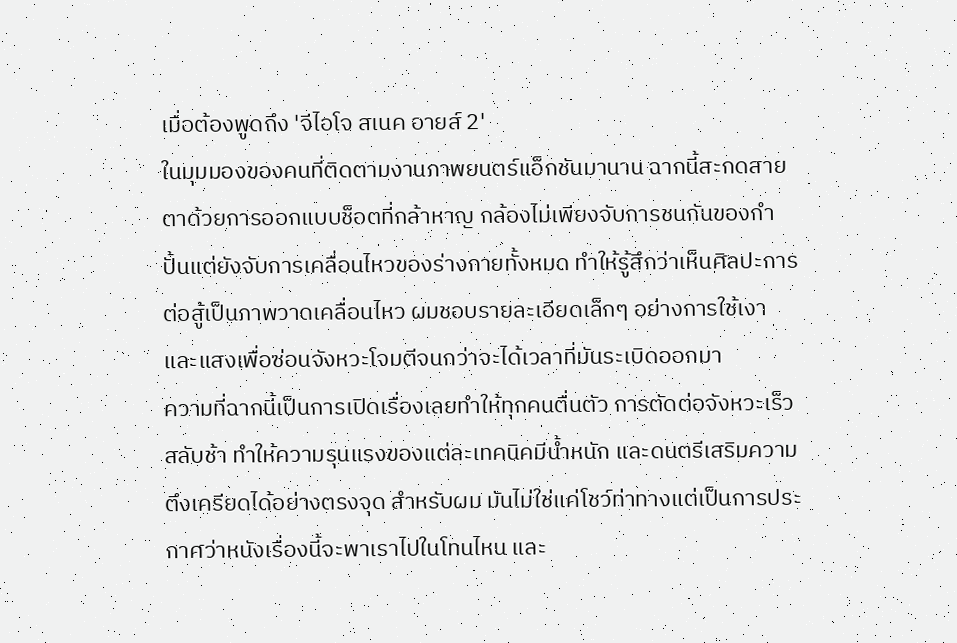เมื่อต้องพูดถึง 'จีไอโจ สเนค อายส์ 2'
ในมุมมองของคนที่ติดตามงานภาพยนตร์แอ็กชันมานาน ฉากนี้สะกดสายตาด้วยการออกแบบช็อตที่กล้าหาญ กล้องไม่เพียงจับการชนกันของกำปั้นแต่ยังจับการเคลื่อนไหวของร่างกายทั้งหมด ทำให้รู้สึกว่าเห็นศิลปะการต่อสู้เป็นภาพวาดเคลื่อนไหว ผมชอบรายละเอียดเล็กๆ อย่างการใช้เงาและแสงเพื่อซ่อนจังหวะโจมตีจนกว่าจะได้เวลาที่มันระเบิดออกมา
ความที่ฉากนี้เป็นการเปิดเรื่องเลยทำให้ทุกคนตื่นตัว การตัดต่อจังหวะเร็วสลับช้า ทำให้ความรุนแรงของแต่ละเทคนิคมีน้ำหนัก และดนตรีเสริมความตึงเครียดได้อย่างตรงจุด สำหรับผม มันไม่ใช่แค่โชว์ท่าทางแต่เป็นการประกาศว่าหนังเรื่องนี้จะพาเราไปในโทนไหน และ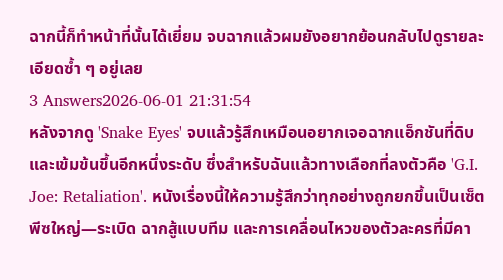ฉากนี้ก็ทำหน้าที่นั้นได้เยี่ยม จบฉากแล้วผมยังอยากย้อนกลับไปดูรายละเอียดซ้ำ ๆ อยู่เลย
3 Answers2026-06-01 21:31:54
หลังจากดู 'Snake Eyes' จบแล้วรู้สึกเหมือนอยากเจอฉากแอ็กชันที่ดิบและเข้มข้นขึ้นอีกหนึ่งระดับ ซึ่งสำหรับฉันแล้วทางเลือกที่ลงตัวคือ 'G.I. Joe: Retaliation'. หนังเรื่องนี้ให้ความรู้สึกว่าทุกอย่างถูกยกขึ้นเป็นเซ็ตพีซใหญ่—ระเบิด ฉากสู้แบบทีม และการเคลื่อนไหวของตัวละครที่มีคา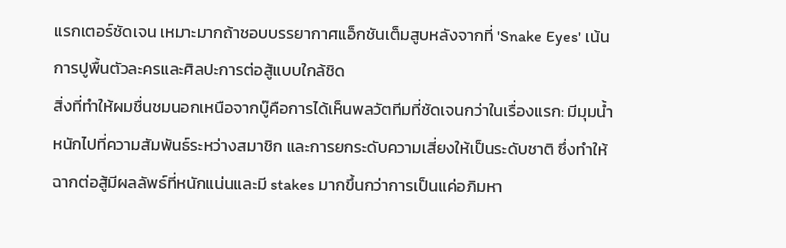แรกเตอร์ชัดเจน เหมาะมากถ้าชอบบรรยากาศแอ็กชันเต็มสูบหลังจากที่ 'Snake Eyes' เน้นการปูพื้นตัวละครและศิลปะการต่อสู้แบบใกล้ชิด
สิ่งที่ทำให้ผมชื่นชมนอกเหนือจากบู๊คือการได้เห็นพลวัตทีมที่ชัดเจนกว่าในเรื่องแรก: มีมุมน้ำหนักไปที่ความสัมพันธ์ระหว่างสมาชิก และการยกระดับความเสี่ยงให้เป็นระดับชาติ ซึ่งทำให้ฉากต่อสู้มีผลลัพธ์ที่หนักแน่นและมี stakes มากขึ้นกว่าการเป็นแค่อภิมหา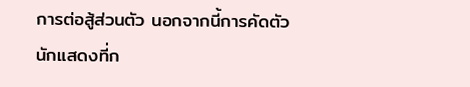การต่อสู้ส่วนตัว นอกจากนี้การคัดตัวนักแสดงที่ก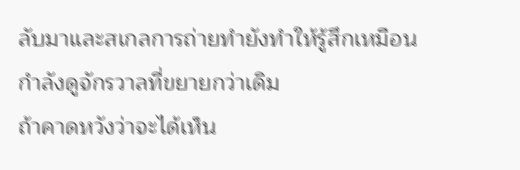ลับมาและสเกลการถ่ายทำยังทำให้รู้สึกเหมือนกำลังดูจักรวาลที่ขยายกว่าเดิม
ถ้าคาดหวังว่าจะได้เห็น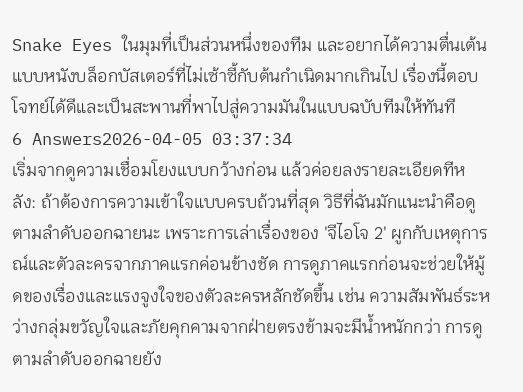Snake Eyes ในมุมที่เป็นส่วนหนึ่งของทีม และอยากได้ความตื่นเต้นแบบหนังบล็อกบัสเตอร์ที่ไม่เซ้าซี้กับต้นกำเนิดมากเกินไป เรื่องนี้ตอบโจทย์ได้ดีและเป็นสะพานที่พาไปสู่ความมันในแบบฉบับทีมให้ทันที
6 Answers2026-04-05 03:37:34
เริ่มจากดูความเชื่อมโยงแบบกว้างก่อน แล้วค่อยลงรายละเอียดทีหลัง: ถ้าต้องการความเข้าใจแบบครบถ้วนที่สุด วิธีที่ฉันมักแนะนำคือดูตามลำดับออกฉายนะ เพราะการเล่าเรื่องของ 'จีไอโจ 2' ผูกกับเหตุการณ์และตัวละครจากภาคแรกค่อนข้างชัด การดูภาคแรกก่อนจะช่วยให้มู้ดของเรื่องและแรงจูงใจของตัวละครหลักชัดขึ้น เช่น ความสัมพันธ์ระหว่างกลุ่มขวัญใจและภัยคุกคามจากฝ่ายตรงข้ามจะมีน้ำหนักกว่า การดูตามลำดับออกฉายยัง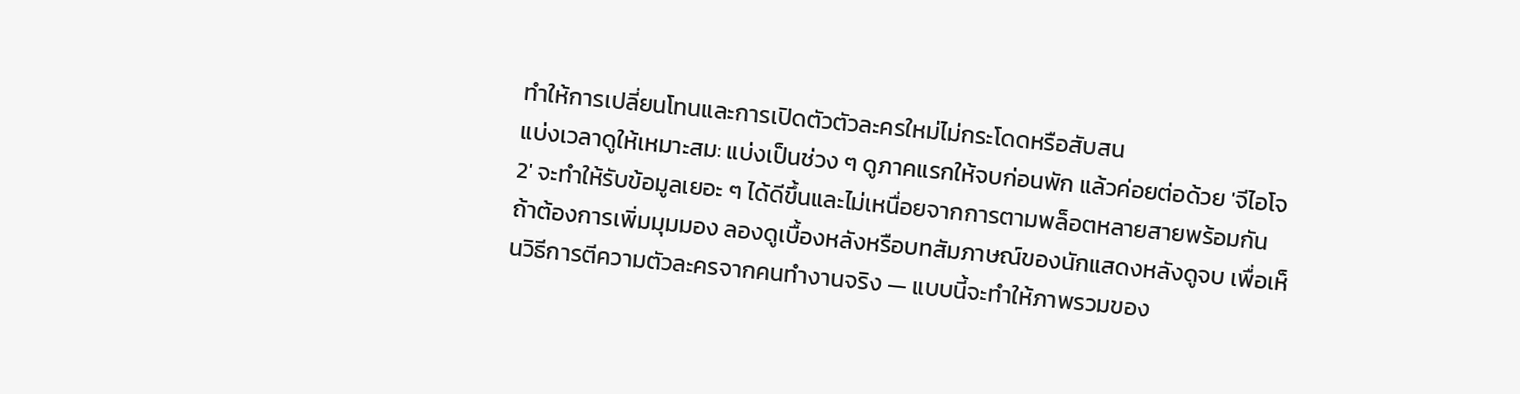ทำให้การเปลี่ยนโทนและการเปิดตัวตัวละครใหม่ไม่กระโดดหรือสับสน
แบ่งเวลาดูให้เหมาะสม: แบ่งเป็นช่วง ๆ ดูภาคแรกให้จบก่อนพัก แล้วค่อยต่อด้วย 'จีไอโจ 2' จะทำให้รับข้อมูลเยอะ ๆ ได้ดีขึ้นและไม่เหนื่อยจากการตามพล็อตหลายสายพร้อมกัน ถ้าต้องการเพิ่มมุมมอง ลองดูเบื้องหลังหรือบทสัมภาษณ์ของนักแสดงหลังดูจบ เพื่อเห็นวิธีการตีความตัวละครจากคนทำงานจริง — แบบนี้จะทำให้ภาพรวมของ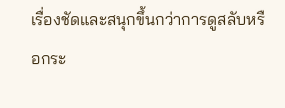เรื่องชัดและสนุกขึ้นกว่าการดูสลับหรือกระ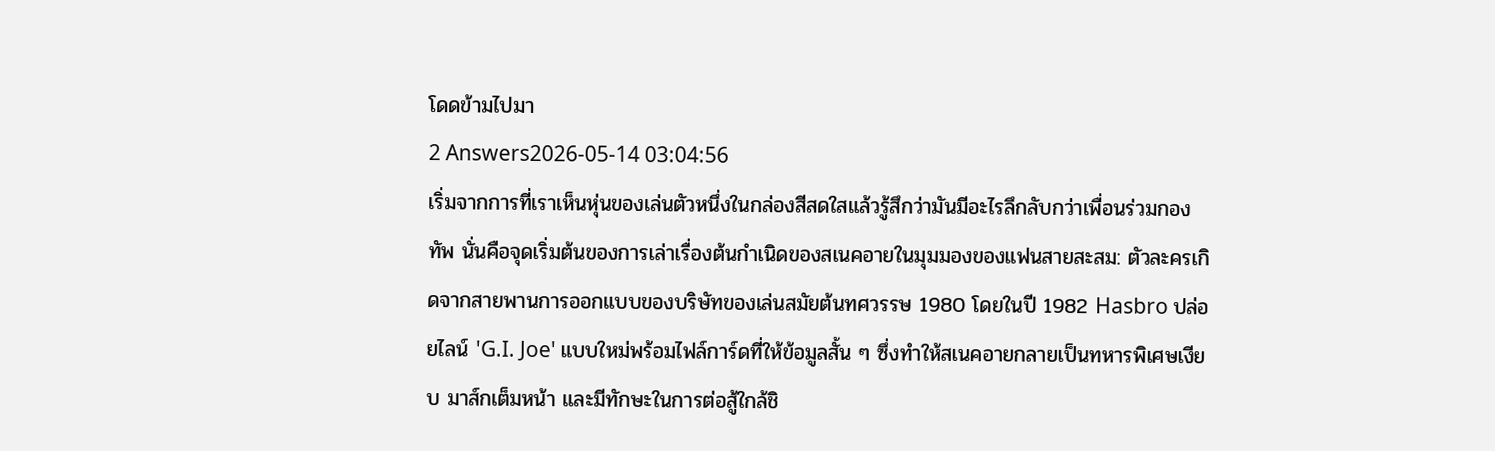โดดข้ามไปมา
2 Answers2026-05-14 03:04:56
เริ่มจากการที่เราเห็นหุ่นของเล่นตัวหนึ่งในกล่องสีสดใสแล้วรู้สึกว่ามันมีอะไรลึกลับกว่าเพื่อนร่วมกองทัพ นั่นคือจุดเริ่มต้นของการเล่าเรื่องต้นกำเนิดของสเนคอายในมุมมองของแฟนสายสะสม: ตัวละครเกิดจากสายพานการออกแบบของบริษัทของเล่นสมัยต้นทศวรรษ 1980 โดยในปี 1982 Hasbro ปล่อยไลน์ 'G.I. Joe' แบบใหม่พร้อมไฟล์การ์ดที่ให้ข้อมูลสั้น ๆ ซึ่งทำให้สเนคอายกลายเป็นทหารพิเศษเงียบ มาส์กเต็มหน้า และมีทักษะในการต่อสู้ใกล้ชิ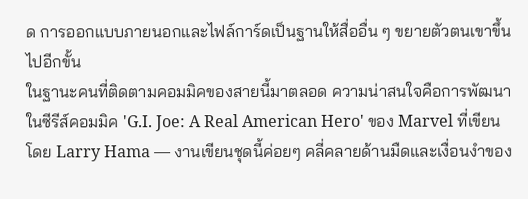ด การออกแบบภายนอกและไฟล์การ์ดเป็นฐานให้สื่ออื่น ๆ ขยายตัวตนเขาขึ้นไปอีกขั้น
ในฐานะคนที่ติดตามคอมมิคของสายนี้มาตลอด ความน่าสนใจคือการพัฒนาในซีรีส์คอมมิค 'G.I. Joe: A Real American Hero' ของ Marvel ที่เขียนโดย Larry Hama — งานเขียนชุดนี้ค่อยๆ คลี่คลายด้านมืดและเงื่อนงำของ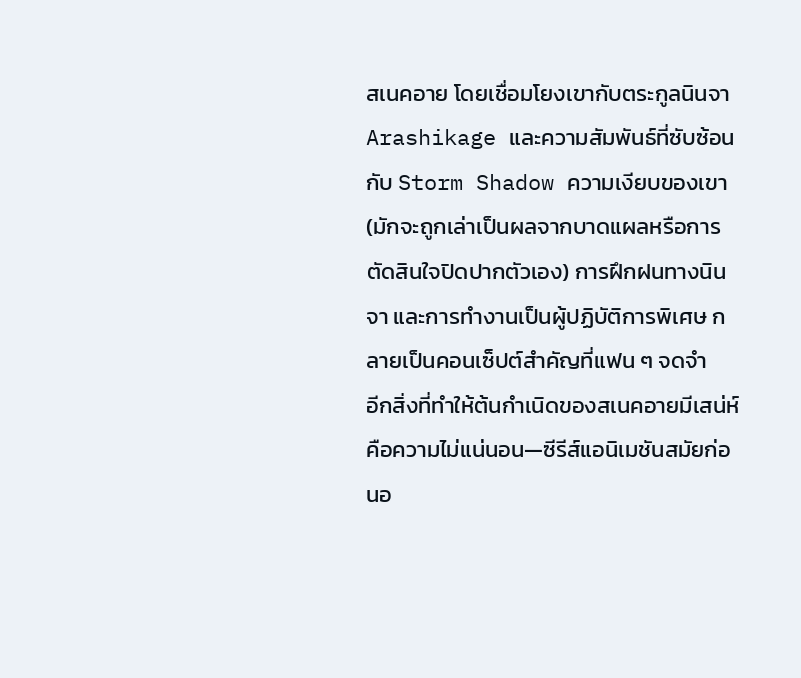สเนคอาย โดยเชื่อมโยงเขากับตระกูลนินจา Arashikage และความสัมพันธ์ที่ซับซ้อนกับ Storm Shadow ความเงียบของเขา (มักจะถูกเล่าเป็นผลจากบาดแผลหรือการตัดสินใจปิดปากตัวเอง) การฝึกฝนทางนินจา และการทำงานเป็นผู้ปฏิบัติการพิเศษ กลายเป็นคอนเซ็ปต์สำคัญที่แฟน ๆ จดจำ
อีกสิ่งที่ทำให้ต้นกำเนิดของสเนคอายมีเสน่ห์คือความไม่แน่นอน—ซีรีส์แอนิเมชันสมัยก่อนอ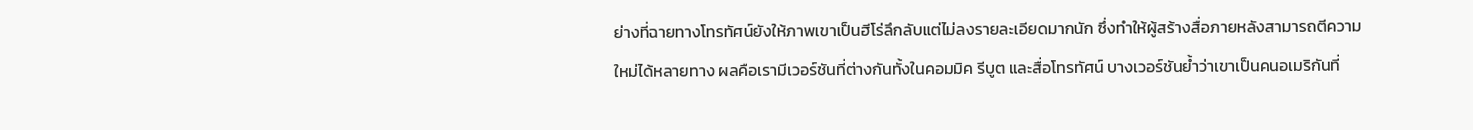ย่างที่ฉายทางโทรทัศน์ยังให้ภาพเขาเป็นฮีโร่ลึกลับแต่ไม่ลงรายละเอียดมากนัก ซึ่งทำให้ผู้สร้างสื่อภายหลังสามารถตีความใหม่ได้หลายทาง ผลคือเรามีเวอร์ชันที่ต่างกันทั้งในคอมมิค รีบูต และสื่อโทรทัศน์ บางเวอร์ชันย้ำว่าเขาเป็นคนอเมริกันที่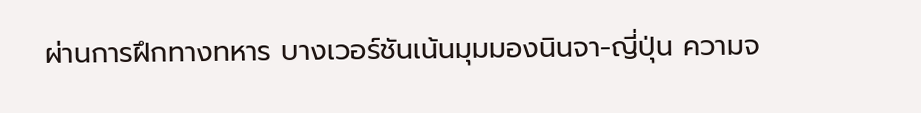ผ่านการฝึกทางทหาร บางเวอร์ชันเน้นมุมมองนินจา-ญี่ปุ่น ความจ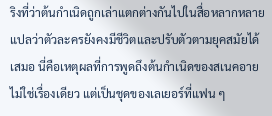ริงที่ว่าต้นกำเนิดถูกเล่าแตกต่างกันไปในสื่อหลากหลายแปลว่าตัวละครยังคงมีชีวิตและปรับตัวตามยุคสมัยได้เสมอ นี่คือเหตุผลที่การพูดถึงต้นกำเนิดของสเนคอายไม่ใช่เรื่องเดียว แต่เป็นชุดของเลเยอร์ที่แฟน ๆ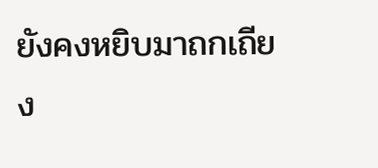ยังคงหยิบมาถกเถียง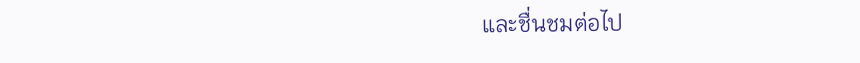และชื่นชมต่อไป